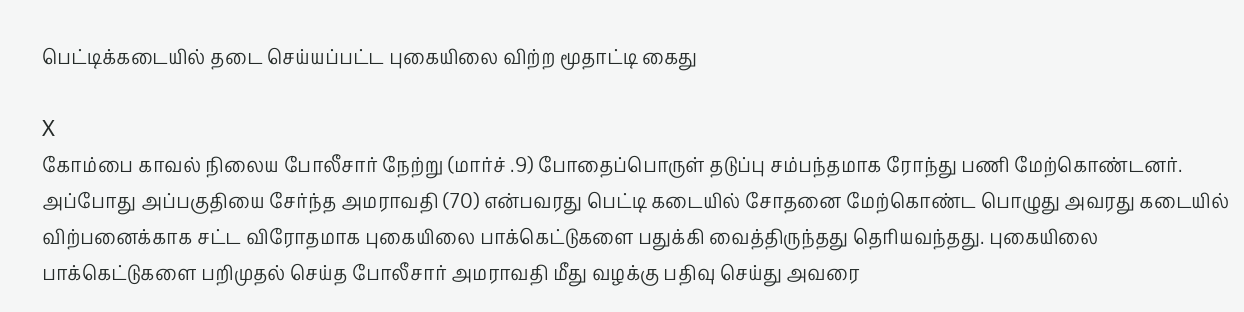பெட்டிக்கடையில் தடை செய்யப்பட்ட புகையிலை விற்ற மூதாட்டி கைது

X
கோம்பை காவல் நிலைய போலீசார் நேற்று (மார்ச் .9) போதைப்பொருள் தடுப்பு சம்பந்தமாக ரோந்து பணி மேற்கொண்டனர். அப்போது அப்பகுதியை சேர்ந்த அமராவதி (70) என்பவரது பெட்டி கடையில் சோதனை மேற்கொண்ட பொழுது அவரது கடையில் விற்பனைக்காக சட்ட விரோதமாக புகையிலை பாக்கெட்டுகளை பதுக்கி வைத்திருந்தது தெரியவந்தது. புகையிலை பாக்கெட்டுகளை பறிமுதல் செய்த போலீசார் அமராவதி மீது வழக்கு பதிவு செய்து அவரை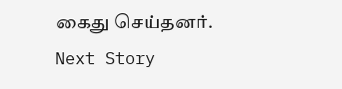கைது செய்தனர்.
Next Story